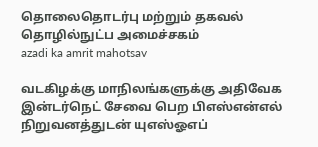தொலைதொடர்பு மற்றும் தகவல் தொழில்நுட்ப அமைச்சகம்
azadi ka amrit mahotsav

வடகிழக்கு மாநிலங்களுக்கு அதிவேக இன்டர்நெட் சேவை பெற பிஎஸ்என்எல் நிறுவனத்துடன் யுஎஸ்ஓஎப்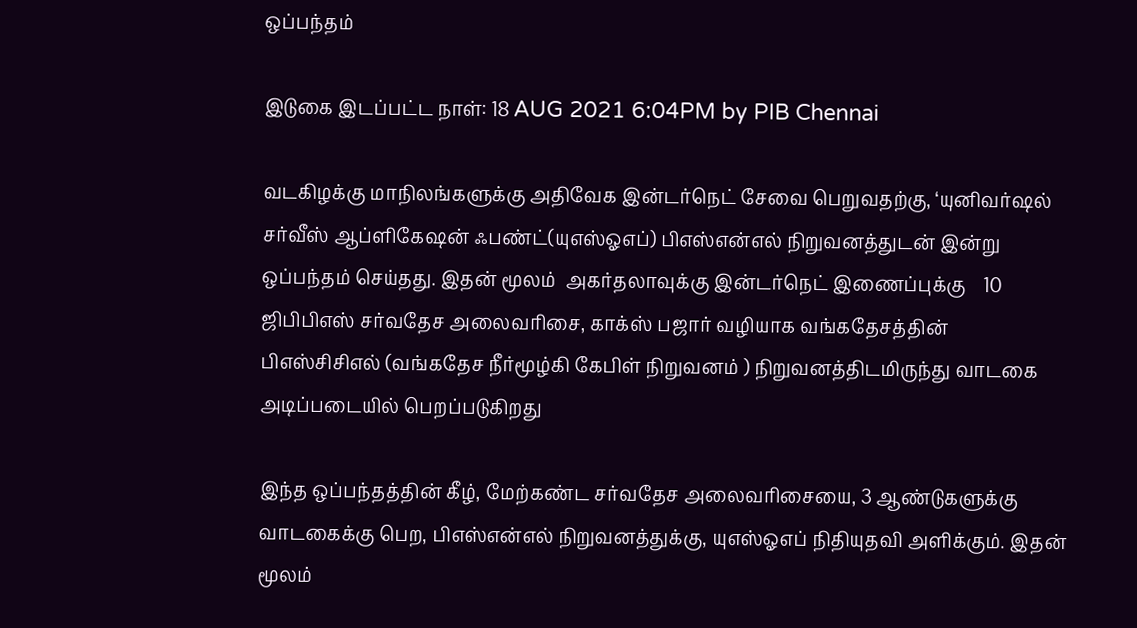ஒப்பந்தம்

இடுகை இடப்பட்ட நாள்: 18 AUG 2021 6:04PM by PIB Chennai

வடகிழக்கு மாநிலங்களுக்கு அதிவேக இன்டர்நெட் சேவை பெறுவதற்கு, ‘யுனிவர்ஷல் சர்வீஸ் ஆப்ளிகேஷன் ஃபண்ட்(யுஎஸ்ஓஎப்) பிஎஸ்என்எல் நிறுவனத்துடன் இன்று ஒப்பந்தம் செய்தது. இதன் மூலம்  அகர்தலாவுக்கு இன்டர்நெட் இணைப்புக்கு    10 ஜிபிபிஎஸ் சர்வதேச அலைவரிசை, காக்ஸ் பஜார் வழியாக வங்கதேசத்தின் பிஎஸ்சிசிஎல் (வங்கதேச நீர்மூழ்கி கேபிள் நிறுவனம் ) நிறுவனத்திடமிருந்து வாடகை அடிப்படையில் பெறப்படுகிறது

இந்த ஒப்பந்தத்தின் கீழ், மேற்கண்ட சர்வதேச அலைவரிசையை, 3 ஆண்டுகளுக்கு  வாடகைக்கு பெற, பிஎஸ்என்எல் நிறுவனத்துக்கு, யுஎஸ்ஓஎப் நிதியுதவி அளிக்கும். இதன் மூலம்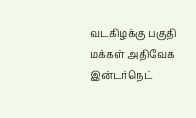வடகிழக்கு பகுதி மக்கள் அதிவேக இன்டர்நெட்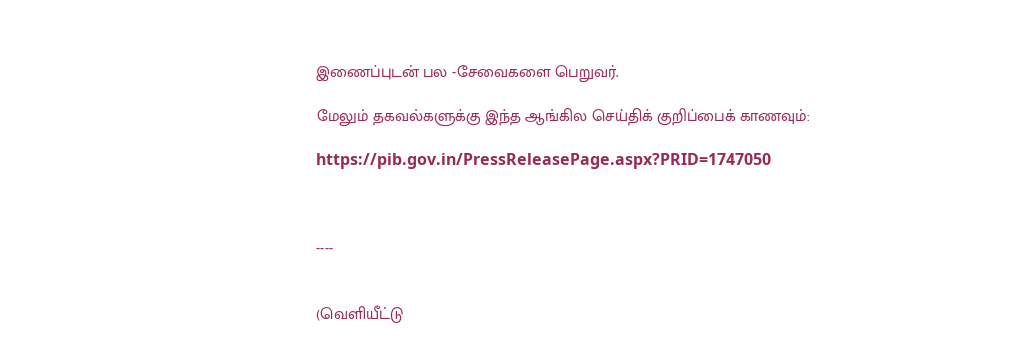இணைப்புடன் பல -சேவைகளை பெறுவர்.

மேலும் தகவல்களுக்கு இந்த ஆங்கில செய்திக் குறிப்பைக் காணவும்:

https://pib.gov.in/PressReleasePage.aspx?PRID=1747050



----


(வெளியீட்டு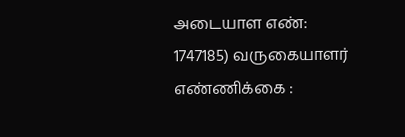அடையாள எண்: 1747185) வருகையாளர் எண்ணிக்கை :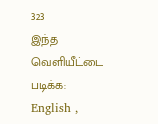323
இந்த வெளியீட்டை படிக்க: English ,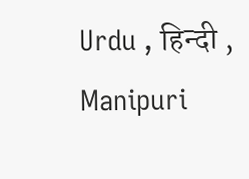Urdu , हिन्दी , Manipuri